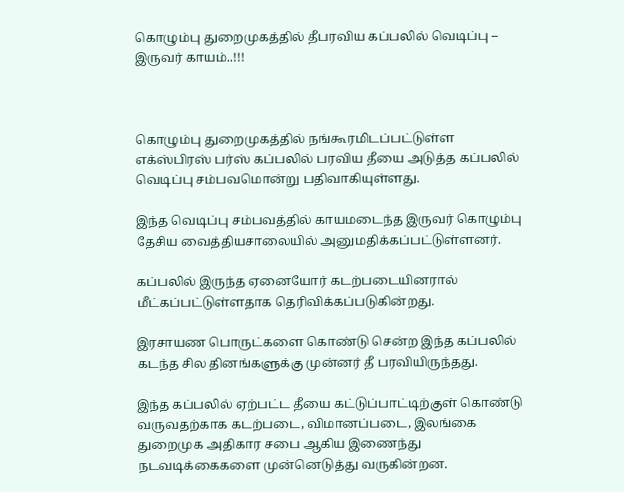கொழும்பு துறைமுகத்தில் தீபரவிய கப்பலில் வெடிப்பு – இருவர் காயம்..!!!



கொழும்பு துறைமுகத்தில் நங்கூரமிடப்பட்டுள்ள எக்ஸ்பிரஸ் பர்ஸ் கப்பலில் பரவிய தீயை அடுத்த கப்பலில் வெடிப்பு சம்பவமொன்று பதிவாகியுள்ளது.

இந்த வெடிப்பு சம்பவத்தில் காயமடைந்த இருவர் கொழும்பு தேசிய வைத்தியசாலையில் அனுமதிக்கப்பட்டுள்ளனர்.

கப்பலில் இருந்த ஏனையோர் கடற்படையினரால் மீட்கப்பட்டுள்ளதாக தெரிவிக்கப்படுகின்றது.

இரசாயண பொருட்களை கொண்டு சென்ற இந்த கப்பலில் கடந்த சில தினங்களுக்கு முன்னர் தீ பரவியிருந்தது.

இந்த கப்பலில் ஏற்பட்ட தீயை கட்டுப்பாட்டிற்குள் கொண்டு வருவதற்காக கடற்படை, விமானப்படை, இலங்கை துறைமுக அதிகார சபை ஆகிய இணைந்து நடவடிக்கைகளை முன்னெடுத்து வருகின்றன.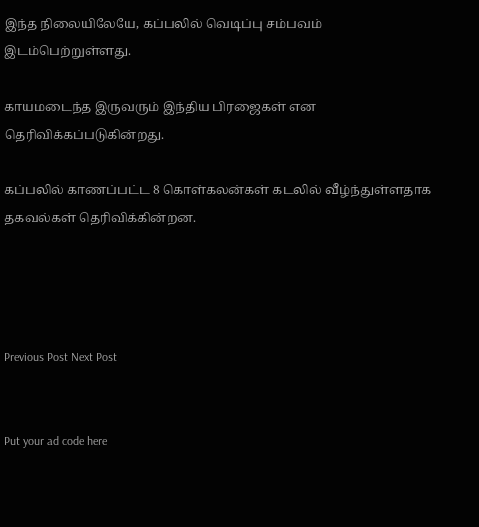இந்த நிலையிலேயே, கப்பலில் வெடிப்பு சம்பவம் இடம்பெற்றுள்ளது.

காயமடைந்த இருவரும் இந்திய பிரஜைகள் என தெரிவிக்கப்படுகின்றது.

கப்பலில் காணப்பட்ட 8 கொள்கலன்கள் கடலில் வீழ்ந்துள்ளதாக தகவல்கள் தெரிவிக்கின்றன.




Previous Post Next Post


Put your ad code here